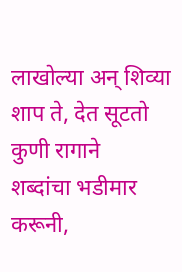लाखोल्या अन् शिव्या शाप ते, देत सूटतो कुणी रागाने
शब्दांचा भडीमार करूनी,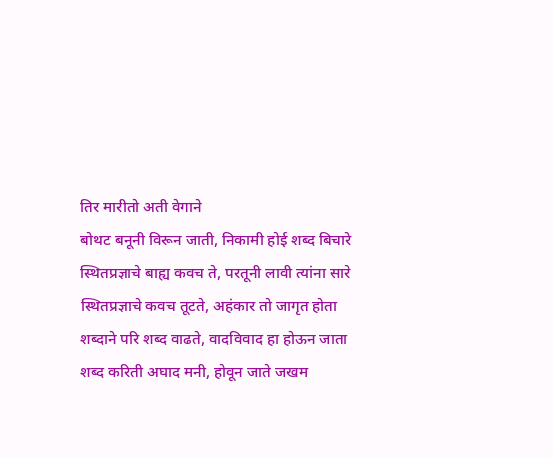तिर मारीतो अती वेगाने
बोथट बनूनी विरून जाती, निकामी होई शब्द बिचारे
स्थितप्रज्ञाचे बाह्य कवच ते, परतूनी लावी त्यांना सारे
स्थितप्रज्ञाचे कवच तूटते, अहंकार तो जागृत होता
शब्दाने परि शब्द वाढते, वादविवाद हा होऊन जाता
शब्द करिती अघाद मनी, होवून जाते जखम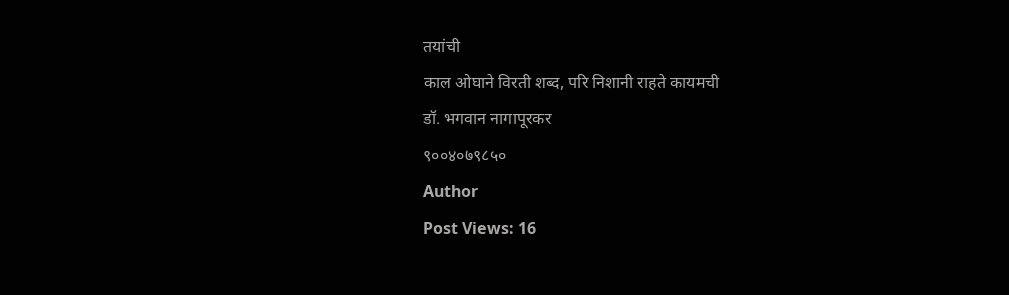तयांची
काल ओघाने विरती शब्द, परि निशानी राहते कायमची
डॉ. भगवान नागापूरकर
९००४०७९८५०
Author
Post Views: 16